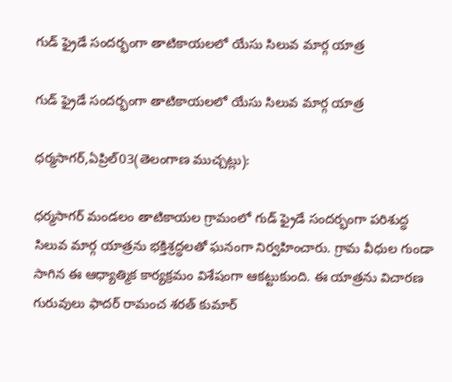గుడ్ ఫ్రైడే సందర్భంగా తాటికాయలలో యేసు సిలువ మార్గ యాత్ర

గుడ్ ఫ్రైడే సందర్భంగా తాటికాయలలో యేసు సిలువ మార్గ యాత్ర

ధర్మసాగర్,ఏప్రిల్03(తెలంగాణ ముచ్చట్లు):

ధర్మసాగర్ మండలం తాటికాయల గ్రామంలో గుడ్ ఫ్రైడే సందర్భంగా పరిశుద్ధ సిలువ మార్గ యాత్రను భక్తిశ్రద్ధలతో ఘనంగా నిర్వహించారు. గ్రామ వీధుల గుండా సాగిన ఈ ఆధ్యాత్మిక కార్యక్రమం విశేషంగా ఆకట్టుకుంది. ఈ యాత్రను విచారణ గురువులు ఫాదర్ రామంచ శరత్ కుమార్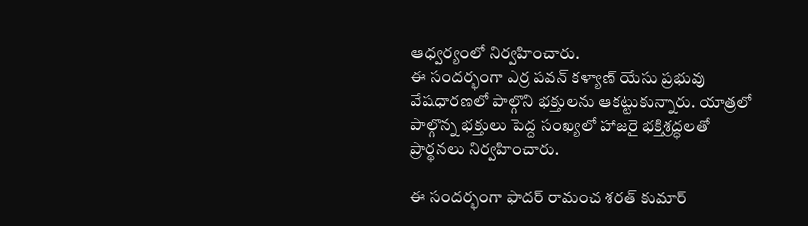ఆధ్వర్యంలో నిర్వహించారు.
ఈ సందర్భంగా ఎర్ర పవన్ కళ్యాణ్ యేసు ప్రభువు వేషధారణలో పాల్గొని భక్తులను ఆకట్టుకున్నారు. యాత్రలో పాల్గొన్న భక్తులు పెద్ద సంఖ్యలో హాజరై భక్తిశ్రద్ధలతో ప్రార్థనలు నిర్వహించారు.

ఈ సందర్భంగా ఫాదర్ రామంచ శరత్ కుమార్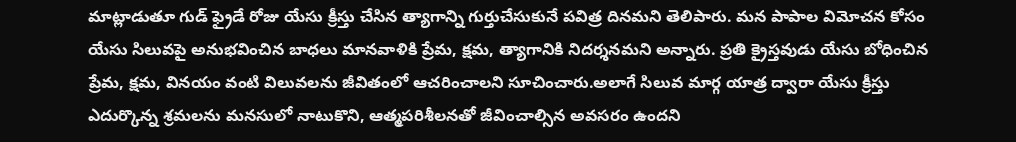మాట్లాడుతూ గుడ్ ఫ్రైడే రోజు యేసు క్రీస్తు చేసిన త్యాగాన్ని గుర్తుచేసుకునే పవిత్ర దినమని తెలిపారు. మన పాపాల విమోచన కోసం యేసు సిలువపై అనుభవించిన బాధలు మానవాళికి ప్రేమ, క్షమ, త్యాగానికి నిదర్శనమని అన్నారు. ప్రతి క్రైస్తవుడు యేసు బోధించిన ప్రేమ, క్షమ, వినయం వంటి విలువలను జీవితంలో ఆచరించాలని సూచించారు.అలాగే సిలువ మార్గ యాత్ర ద్వారా యేసు క్రీస్తు ఎదుర్కొన్న శ్రమలను మనసులో నాటుకొని, ఆత్మపరిశీలనతో జీవించాల్సిన అవసరం ఉందని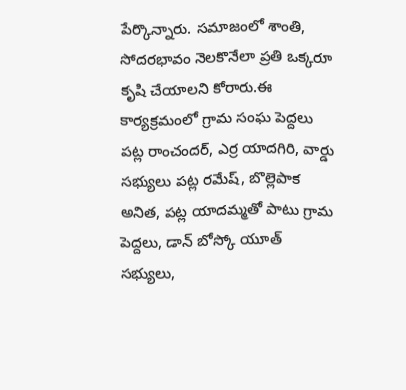పేర్కొన్నారు. సమాజంలో శాంతి, సోదరభావం నెలకొనేలా ప్రతి ఒక్కరూ కృషి చేయాలని కోరారు.ఈ కార్యక్రమంలో గ్రామ సంఘ పెద్దలు పట్ల రాంచందర్, ఎర్ర యాదగిరి, వార్డు సభ్యులు పట్ల రమేష్, బొల్లెపాక అనిత, పట్ల యాదమ్మతో పాటు గ్రామ పెద్దలు, డాన్ బోస్కో యూత్ సభ్యులు,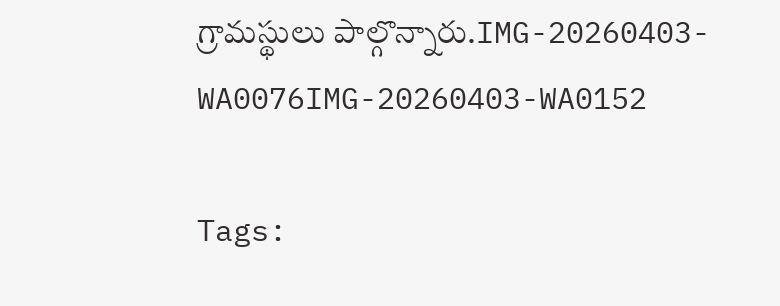గ్రామస్థులు పాల్గొన్నారు.IMG-20260403-WA0076IMG-20260403-WA0152

Tags: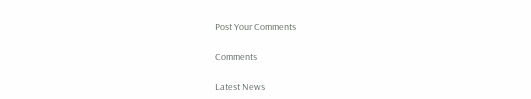Post Your Comments

Comments

Latest News